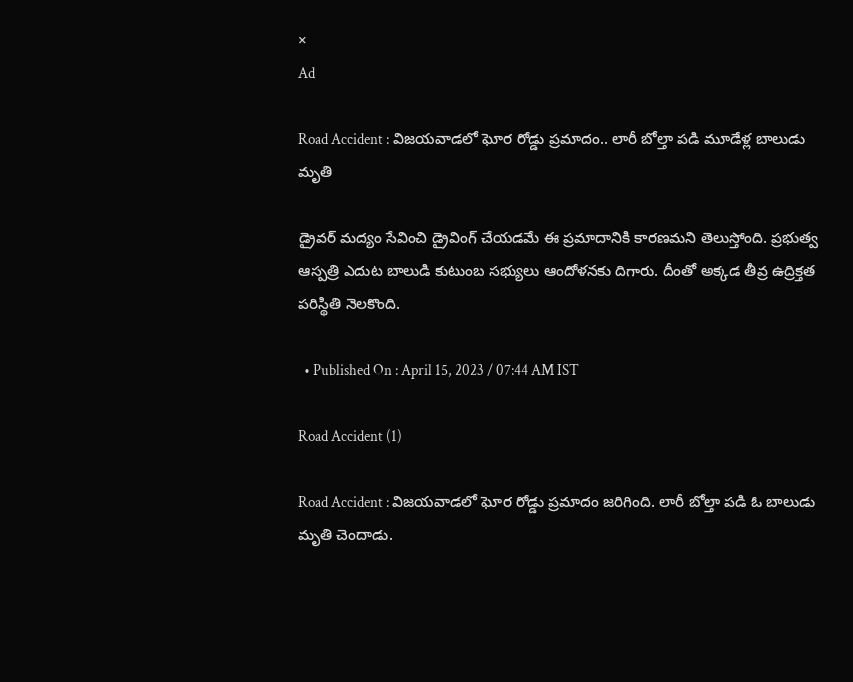×
Ad

Road Accident : విజయవాడలో ఘోర రోడ్డు ప్రమాదం.. లారీ బోల్తా పడి మూడేళ్ల బాలుడు మృతి

డ్రైవర్ మద్యం సేవించి డ్రైవింగ్ చేయడమే ఈ ప్రమాదానికి కారణమని తెలుస్తోంది. ప్రభుత్వ ఆస్పత్రి ఎదుట బాలుడి కుటుంబ సభ్యులు ఆందోళనకు దిగారు. దీంతో అక్కడ తీవ్ర ఉద్రిక్తత పరిస్థితి నెలకొంది.

  • Published On : April 15, 2023 / 07:44 AM IST

Road Accident (1)

Road Accident : విజయవాడలో ఘోర రోడ్డు ప్రమాదం జరిగింది. లారీ బోల్తా పడి ఓ బాలుడు మృతి చెందాడు.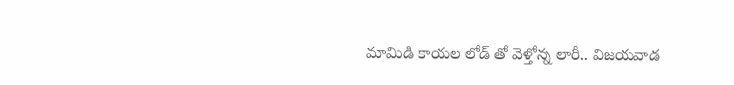మామిడి కాయల లోడ్ తో వెళ్తోన్న లారీ.. విజయవాడ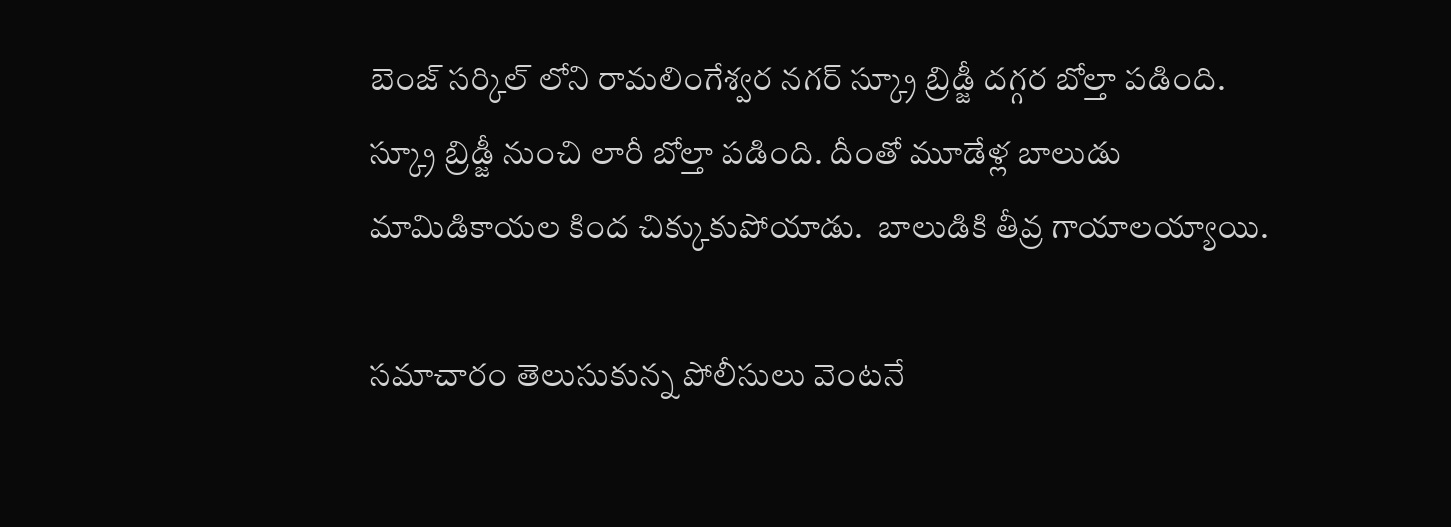బెంజ్ సర్కిల్ లోని రామలింగేశ్వర నగర్ స్క్రూ బ్రిడ్జీ దగ్గర బోల్తా పడింది. స్క్రూ బ్రిడ్జీ నుంచి లారీ బోల్తా పడింది. దీంతో మూడేళ్ల బాలుడు మామిడికాయల కింద చిక్కుకుపోయాడు.  బాలుడికి తీవ్ర గాయాలయ్యాయి.

సమాచారం తెలుసుకున్న పోలీసులు వెంటనే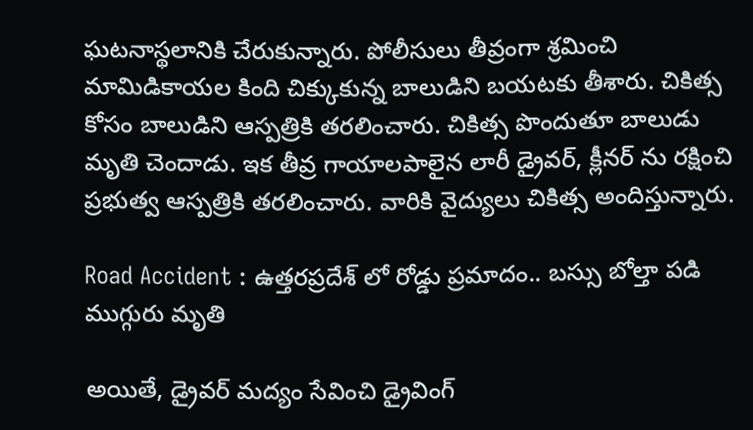ఘటనాస్థలానికి చేరుకున్నారు. పోలీసులు తీవ్రంగా శ్రమించి మామిడికాయల కింది చిక్కుకున్న బాలుడిని బయటకు తీశారు. చికిత్స కోసం బాలుడిని ఆస్పత్రికి తరలించారు. చికిత్స పొందుతూ బాలుడు మృతి చెందాడు. ఇక తీవ్ర గాయాలపాలైన లారీ డ్రైవర్, క్లీనర్ ను రక్షించి ప్రభుత్వ ఆస్పత్రికి తరలించారు. వారికి వైద్యులు చికిత్స అందిస్తున్నారు.

Road Accident : ఉత్తరప్రదేశ్ లో రోడ్డు ప్రమాదం.. బస్సు బోల్తా పడి ముగ్గురు మృతి

అయితే, డ్రైవర్ మద్యం సేవించి డ్రైవింగ్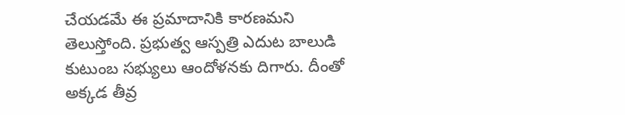చేయడమే ఈ ప్రమాదానికి కారణమని తెలుస్తోంది. ప్రభుత్వ ఆస్పత్రి ఎదుట బాలుడి కుటుంబ సభ్యులు ఆందోళనకు దిగారు. దీంతో అక్కడ తీవ్ర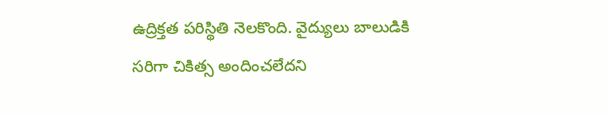ఉద్రిక్తత పరిస్థితి నెలకొంది. వైద్యులు బాలుడికి సరిగా చికిత్స అందించలేదని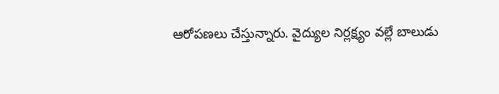ఆరోపణలు చేస్తున్నారు. వైద్యుల నిర్లక్ష్యం వల్లే బాలుడు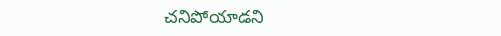చనిపోయాడని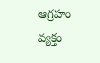ఆగ్రహం వ్యక్తం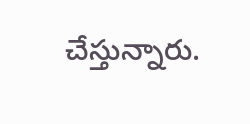చేస్తున్నారు.